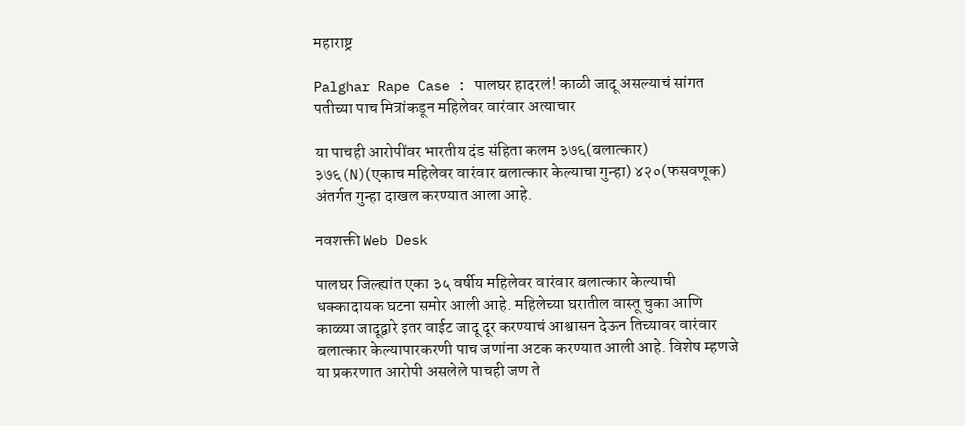महाराष्ट्र

Palghar Rape Case : पालघर हादरलं! काळी जादू असल्याचं सांगत पतीच्या पाच मित्रांकडून महिलेवर वारंवार अत्याचार

या पाचही आरोपींवर भारतीय दंड संहिता कलम ३७६(बलात्कार) ३७६(N)(एकाच महिलेवर वारंवार बलात्कार केल्याचा गुन्हा) ४२०(फसवणूक) अंतर्गत गुन्हा दाखल करण्यात आला आहे.

नवशक्ती Web Desk

पालघर जिल्ह्यांत एका ३५ वर्षीय महिलेवर वारंवार बलात्कार केल्याची धक्कादायक घटना समोर आली आहे. महिलेच्या घरातील वास्तू चुका आणि काळ्या जादूद्वारे इतर वाईट जादू दूर करण्याचं आश्वासन देऊन तिच्यावर वारंवार बलात्कार केल्यापारकरणी पाच जणांना अटक करण्यात आली आहे. विशेष म्हणजे या प्रकरणात आरोपी असलेले पाचही जण ते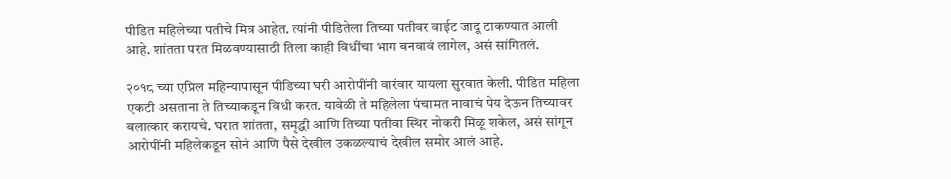पीडित महिलेच्या पतीचे मित्र आहेत. त्यांनी पीडितेला तिच्या पतीवर वाईट जादू टाकण्यात आली आहे. शांतता परत मिळवण्यासाठी तिला काही विधींचा भाग बनवावं लागेल, असं सांगितलं.

२०१८ च्या एप्रिल महिन्यापासून पीडिच्या घरी आरोपींनी वारंवार यायला सुरवात केली. पीडित महिला एकटी असताना ते तिच्याकडून विधी करत. यावेळी ते महिलेला पंचामत नावाचं पेय देऊन तिच्यावर बलात्कार करायचे. घरात शांतता, समृद्धी आणि तिच्या पतीवा स्थिर नोकरी मिळू शकेल, असं सांगून आरोपींनी महिलेकडून सोनं आणि पैसे देखील उकळल्याचं देखील समोर आलं आहे.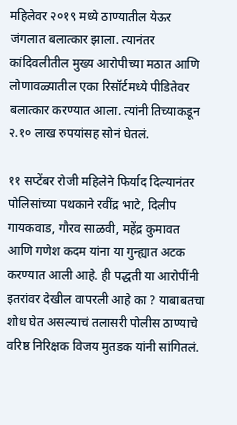महिलेवर २०१९ मध्ये ठाण्यातील येऊर जंगलात बलात्कार झाला. त्यानंतर कांदिवलीतील मुख्य आरोपीच्या मठात आणि लोणावळ्यातील एका रिसॉर्टमध्ये पीडितेवर बलात्कार करण्यात आला. त्यांनी तिच्याकडून २.१० लाख रुपयांसह सोनं घेतलं.

११ सप्टेंबर रोजी महिलेने फिर्याद दिल्यानंतर पोलिसांच्या पथकाने रवींद्र भाटे, दिलीप गायकवाड, गौरव साळवी, महेंद्र कुमावत आणि गणेश कदम यांना या गुन्ह्यात अटक करण्यात आली आहे. ही पद्धती या आरोपींनी इतरांवर देखील वापरली आहे का ? याबाबतचा शोध घेत असल्याचं तलासरी पोलीस ठाण्याचे वरिष्ठ निरिक्षक विजय मुतडक यांनी सांगितलं.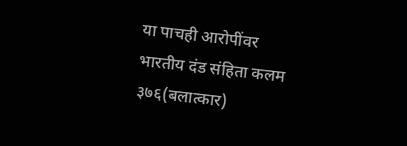या पाचही आरोपींवर भारतीय दंड संहिता कलम ३७६(बलात्कार)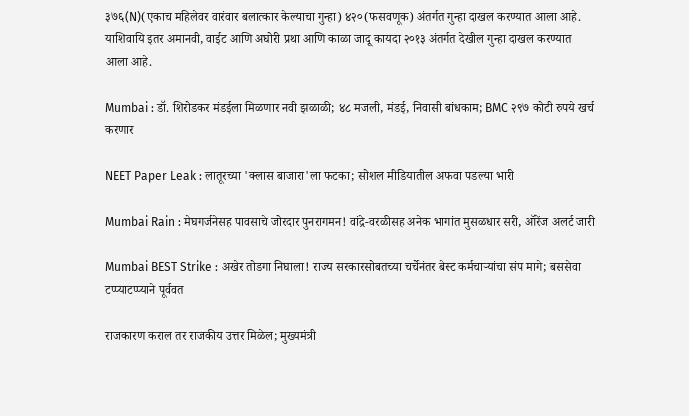३७६(N)(एकाच महिलेवर वारंवार बलात्कार केल्याचा गुन्हा) ४२०(फसवणूक) अंतर्गत गुन्हा दाखल करण्यात आला आहे. याशिवायि इतर अमानवी, वाईट आणि अघोरी प्रथा आणि काळा जादू कायदा २०१३ अंतर्गत देखील गुन्हा दाखल करण्यात आला आहे.

Mumbai : डॉ. शिरोडकर मंडईला मिळणार नवी झळाळी; ४८ मजली, मंडई, निवासी बांधकाम; BMC २९७ कोटी रुपये खर्च करणार

NEET Paper Leak : लातूरच्या 'क्लास बाजारा'ला फटका; सोशल मीडियातील अफवा पडल्या भारी

Mumbai Rain : मेघगर्जनेसह पावसाचे जोरदार पुनरागमन! वांद्रे-वरळीसह अनेक भागांत मुसळधार सरी, ऑरेंज अलर्ट जारी

Mumbai BEST Strike : अखेर तोडगा निघाला! राज्य सरकारसोबतच्या चर्चेनंतर बेस्ट कर्मचाऱ्यांचा संप मागे; बससेवा टप्प्याटप्प्याने पूर्ववत

राजकारण कराल तर राजकीय उत्तर मिळेल; मुख्यमंत्री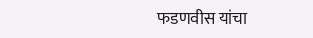फडणवीस यांचा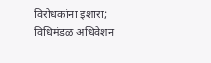विरोधकांना इशारा; विधिमंडळ अधिवेशन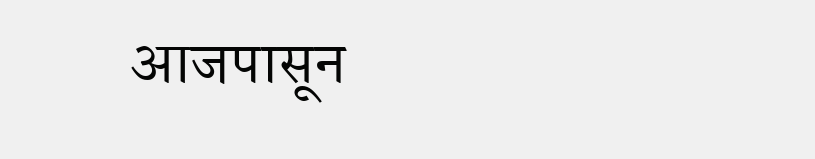आजपासून